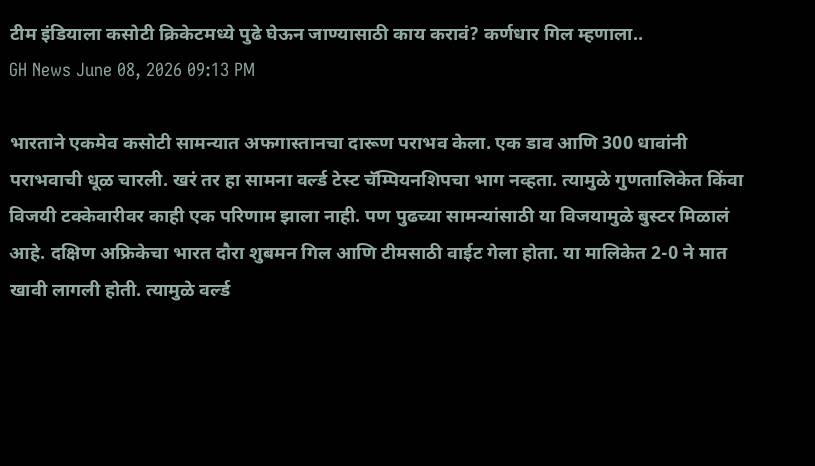टीम इंडियाला कसोटी क्रिकेटमध्ये पुढे घेऊन जाण्यासाठी काय करावं? कर्णधार गिल म्हणाला..
GH News June 08, 2026 09:13 PM

भारताने एकमेव कसोटी सामन्यात अफगास्तानचा दारूण पराभव केला. एक डाव आणि 300 धावांनी पराभवाची धूळ चारली. खरं तर हा सामना वर्ल्ड टेस्ट चॅम्पियनशिपचा भाग नव्हता. त्यामुळे गुणतालिकेत किंवा विजयी टक्केवारीवर काही एक परिणाम झाला नाही. पण पुढच्या सामन्यांसाठी या विजयामुळे बुस्टर मिळालं आहे. दक्षिण अफ्रिकेचा भारत दौरा शुबमन गिल आणि टीमसाठी वाईट गेला होता. या मालिकेत 2-0 ने मात खावी लागली होती. त्यामुळे वर्ल्ड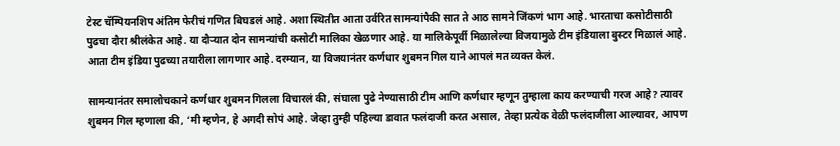टेस्ट चॅम्पियनशिप अंतिम फेरीचं गणित बिघडलं आहे. अशा स्थितीत आता उर्वरित सामन्यांपैकी सात ते आठ सामने जिंकणं भाग आहे. भारताचा कसोटीसाठी पुढचा दौरा श्रीलंकेत आहे. या दौऱ्यात दोन सामन्यांची कसोटी मालिका खेळणार आहे. या मालिकेपूर्वी मिळालेल्या विजयामुळे टीम इंडियाला बुस्टर मिळालं आहे. आता टीम इंडिया पुढच्या तयारीला लागणार आहे. दरम्यान, या विजयानंतर कर्णधार शुबमन गिल याने आपलं मत व्यक्त केलं.

सामन्यानंतर समालोचकाने कर्णधार शुबमन गिलला विचारलं की, संघाला पुढे नेण्यासाठी टीम आणि कर्णधार म्हणून तुम्हाला काय करण्याची गरज आहे? त्यावर शुबमन गिल म्हणाला की, ‘मी म्हणेन, हे अगदी सोपं आहे. जेव्हा तुम्ही पहिल्या डावात फलंदाजी करत असाल, तेव्हा प्रत्येक वेळी फलंदाजीला आल्यावर, आपण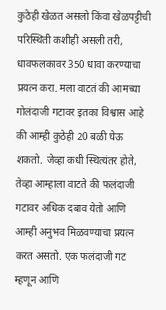कुठेही खेळत असलो किंवा खेळपट्टीची परिस्थिती कशीही असली तरी, धावफलकावर 350 धावा करण्याचा प्रयत्न करा. मला वाटतं की आमच्या गोलंदाजी गटावर इतका विश्वास आहे की आम्ही कुठेही 20 बळी घेऊ शकतो. जेव्हा कधी स्थित्यंतर होते, तेव्हा आम्हाला वाटते की फलंदाजी गटावर अधिक दबाव येतो आणि आम्ही अनुभव मिळवण्याचा प्रयत्न करत असतो. एक फलंदाजी गट म्हणून आणि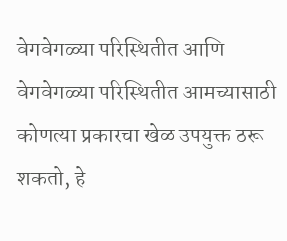वेगवेगळ्या परिस्थितीत आणि वेगवेगळ्या परिस्थितीत आमच्यासाठी कोणत्या प्रकारचा खेळ उपयुक्त ठरू शकतो, हे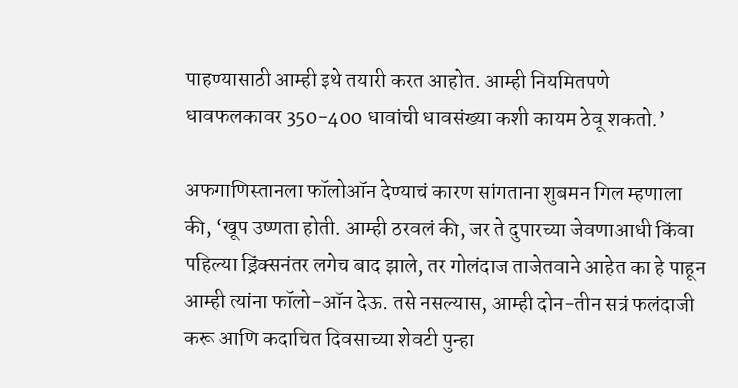पाहण्यासाठी आम्ही इथे तयारी करत आहोत. आम्ही नियमितपणे धावफलकावर 350-400 धावांची धावसंख्या कशी कायम ठेवू शकतो.’

अफगाणिस्तानला फॉलोऑन देण्याचं कारण सांगताना शुबमन गिल म्हणाला की, ‘खूप उष्णता होती. आम्ही ठरवलं की, जर ते दुपारच्या जेवणाआधी किंवा पहिल्या ड्रिंक्सनंतर लगेच बाद झाले, तर गोलंदाज ताजेतवाने आहेत का हे पाहून आम्ही त्यांना फॉलो-ऑन देऊ. तसे नसल्यास, आम्ही दोन-तीन सत्रं फलंदाजी करू आणि कदाचित दिवसाच्या शेवटी पुन्हा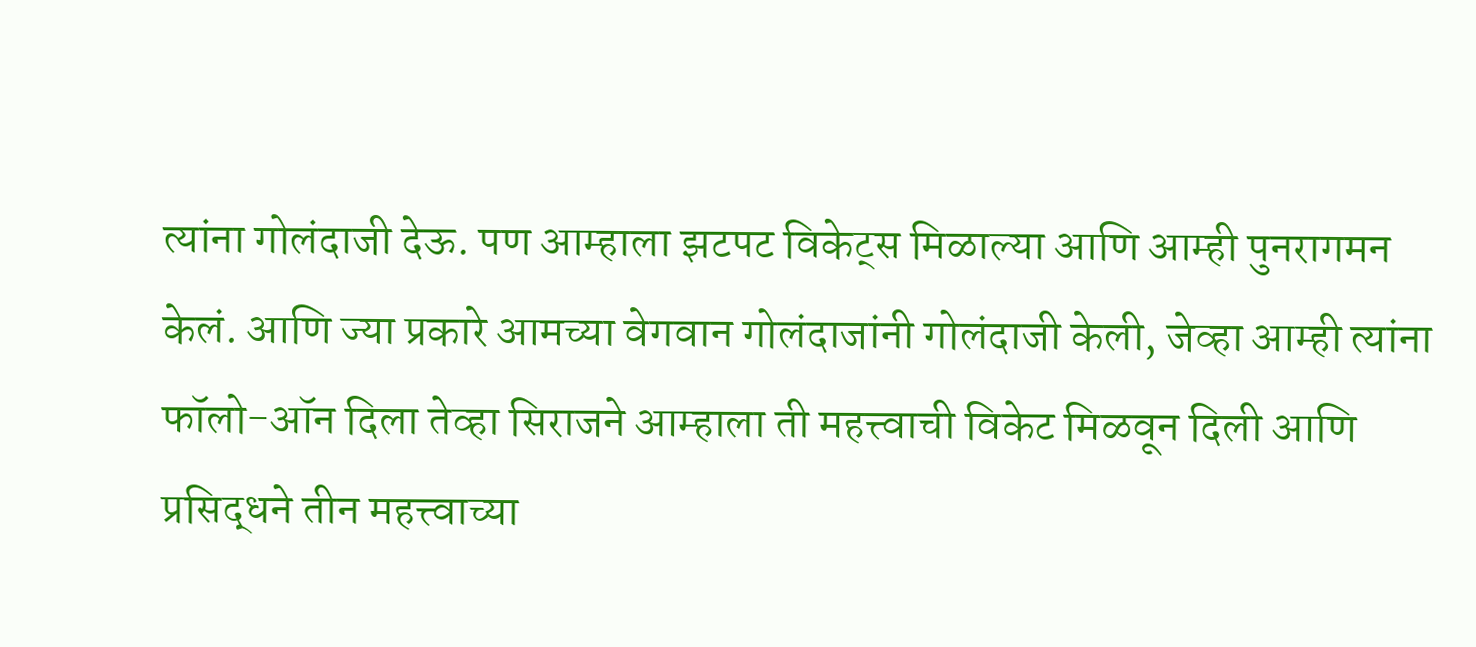त्यांना गोलंदाजी देऊ. पण आम्हाला झटपट विकेट्स मिळाल्या आणि आम्ही पुनरागमन केलं. आणि ज्या प्रकारे आमच्या वेगवान गोलंदाजांनी गोलंदाजी केली, जेव्हा आम्ही त्यांना फॉलो-ऑन दिला तेव्हा सिराजने आम्हाला ती महत्त्वाची विकेट मिळवून दिली आणि प्रसिद्धने तीन महत्त्वाच्या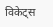विकेट्स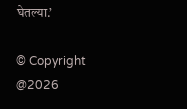घेतल्या.’

© Copyright @2026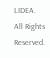LIDEA. All Rights Reserved.